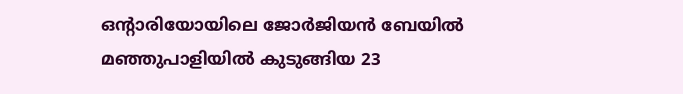ഒൻ്റാരിയോയിലെ ജോർജിയൻ ബേയിൽ മഞ്ഞുപാളിയിൽ കുടുങ്ങിയ 23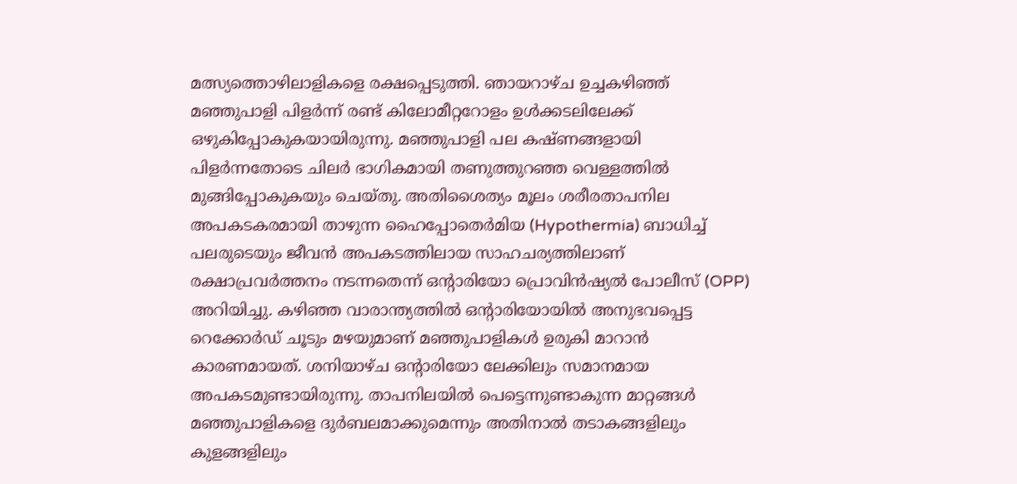മത്സ്യത്തൊഴിലാളികളെ രക്ഷപ്പെടുത്തി. ഞായറാഴ്ച ഉച്ചകഴിഞ്ഞ് മഞ്ഞുപാളി പിളർന്ന് രണ്ട് കിലോമീറ്ററോളം ഉൾക്കടലിലേക്ക് ഒഴുകിപ്പോകുകയായിരുന്നു. മഞ്ഞുപാളി പല കഷ്ണങ്ങളായി പിളർന്നതോടെ ചിലർ ഭാഗികമായി തണുത്തുറഞ്ഞ വെള്ളത്തിൽ മുങ്ങിപ്പോകുകയും ചെയ്തു. അതിശൈത്യം മൂലം ശരീരതാപനില അപകടകരമായി താഴുന്ന ഹൈപ്പോതെർമിയ (Hypothermia) ബാധിച്ച് പലരുടെയും ജീവൻ അപകടത്തിലായ സാഹചര്യത്തിലാണ് രക്ഷാപ്രവർത്തനം നടന്നതെന്ന് ഒൻ്റാരിയോ പ്രൊവിൻഷ്യൽ പോലീസ് (OPP) അറിയിച്ചു. കഴിഞ്ഞ വാരാന്ത്യത്തിൽ ഒൻ്റാരിയോയിൽ അനുഭവപ്പെട്ട റെക്കോർഡ് ചൂടും മഴയുമാണ് മഞ്ഞുപാളികൾ ഉരുകി മാറാൻ കാരണമായത്. ശനിയാഴ്ച ഒൻ്റാരിയോ ലേക്കിലും സമാനമായ അപകടമുണ്ടായിരുന്നു. താപനിലയിൽ പെട്ടെന്നുണ്ടാകുന്ന മാറ്റങ്ങൾ മഞ്ഞുപാളികളെ ദുർബലമാക്കുമെന്നും അതിനാൽ തടാകങ്ങളിലും കുളങ്ങളിലും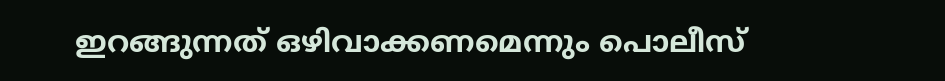ഇറങ്ങുന്നത് ഒഴിവാക്കണമെന്നും പൊലീസ്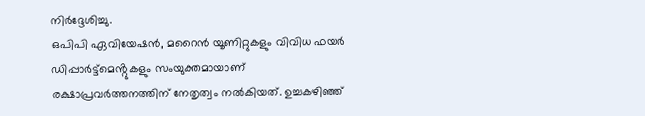നിർദ്ദേശിച്ചു.
ഒപിപി ഏവിയേഷൻ, മറൈൻ യൂണിറ്റുകളും വിവിധ ഫയർ ഡിപ്പാർട്ട്മെൻ്റുകളും സംയുക്തമായാണ് രക്ഷാപ്രവർത്തനത്തിന് നേതൃത്വം നൽകിയത്. ഉച്ചകഴിഞ്ഞ്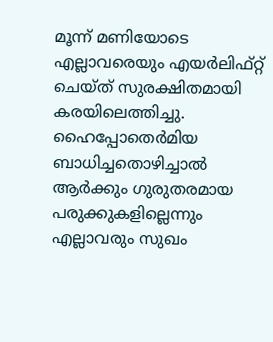മൂന്ന് മണിയോടെ എല്ലാവരെയും എയർലിഫ്റ്റ് ചെയ്ത് സുരക്ഷിതമായി കരയിലെത്തിച്ചു. ഹൈപ്പോതെർമിയ ബാധിച്ചതൊഴിച്ചാൽ ആർക്കും ഗുരുതരമായ പരുക്കുകളില്ലെന്നും എല്ലാവരും സുഖം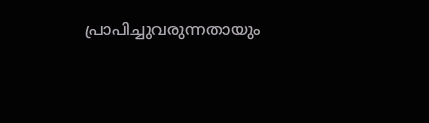പ്രാപിച്ചുവരുന്നതായും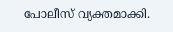പോലീസ് വ്യക്തമാക്കി.